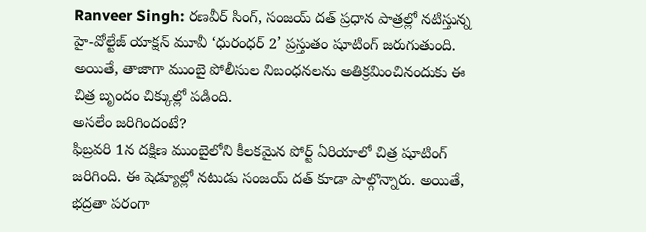Ranveer Singh: రణవీర్ సింగ్, సంజయ్ దత్ ప్రధాన పాత్రల్లో నటిస్తున్న హై-వోల్టేజ్ యాక్షన్ మూవీ ‘ధురంధర్ 2’ ప్రస్తుతం షూటింగ్ జరుగుతుంది. అయితే, తాజాగా ముంబై పోలీసుల నిబంధనలను అతిక్రమించినందుకు ఈ చిత్ర బృందం చిక్కుల్లో పడింది.
అసలేం జరిగిందంటే?
ఫిబ్రవరి 1న దక్షిణ ముంబైలోని కీలకమైన పోర్ట్ ఏరియాలో చిత్ర షూటింగ్ జరిగింది. ఈ షెడ్యూల్లో నటుడు సంజయ్ దత్ కూడా పాల్గొన్నారు. అయితే, భద్రతా పరంగా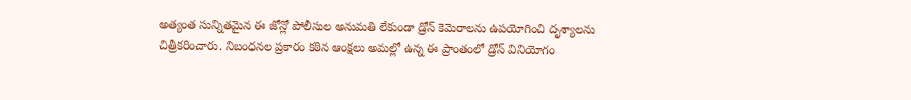అత్యంత సున్నితమైన ఈ జోన్లో పోలీసుల అనుమతి లేకుండా డ్రోన్ కెమెరాలను ఉపయోగించి దృశ్యాలను చిత్రీకరించారు. నిబంధనల ప్రకారం కఠిన ఆంక్షలు అమల్లో ఉన్న ఈ ప్రాంతంలో డ్రోన్ వినియోగం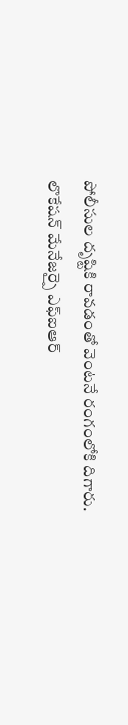పోలీసుల దృష్టికి రావడంతో వెంటనే రంగంలోకి దిగారు.
లొకేషన్ మేనేజర్పై ఎఫ్ఐఆర్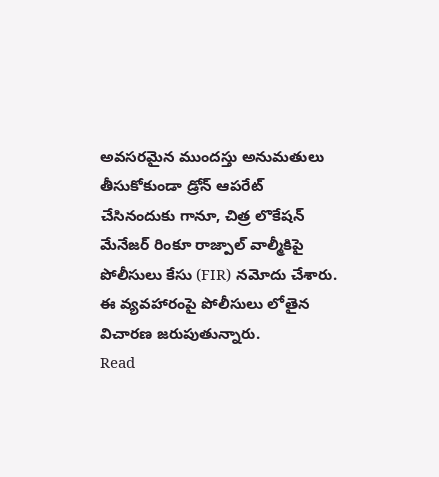అవసరమైన ముందస్తు అనుమతులు తీసుకోకుండా డ్రోన్ ఆపరేట్ చేసినందుకు గానూ, చిత్ర లొకేషన్ మేనేజర్ రింకూ రాజ్పాల్ వాల్మీకిపై పోలీసులు కేసు (FIR) నమోదు చేశారు. ఈ వ్యవహారంపై పోలీసులు లోతైన విచారణ జరుపుతున్నారు.
Read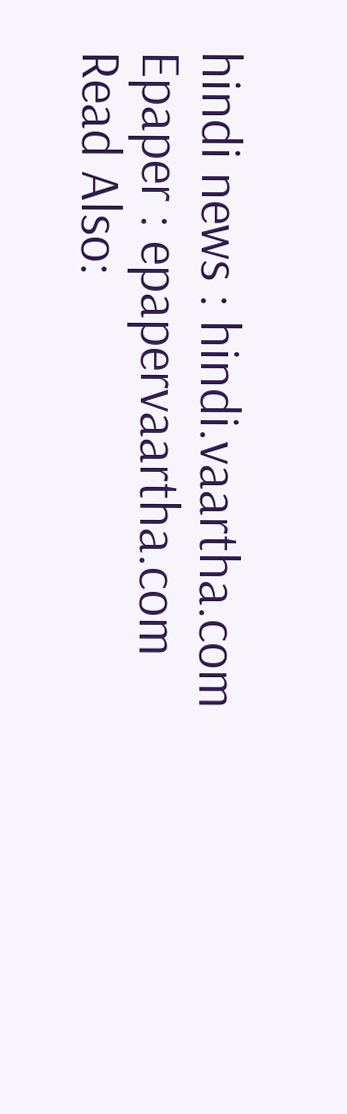hindi news : hindi.vaartha.com
Epaper : epapervaartha.com
Read Also: